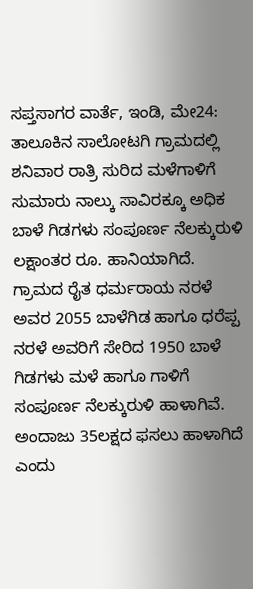ಸಪ್ತಸಾಗರ ವಾರ್ತೆ, ಇಂಡಿ, ಮೇ24: ತಾಲೂಕಿನ ಸಾಲೋಟಗಿ ಗ್ರಾಮದಲ್ಲಿ ಶನಿವಾರ ರಾತ್ರಿ ಸುರಿದ ಮಳೆಗಾಳಿಗೆ ಸುಮಾರು ನಾಲ್ಕು ಸಾವಿರಕ್ಕೂ ಅಧಿಕ ಬಾಳೆ ಗಿಡಗಳು ಸಂಪೂರ್ಣ ನೆಲಕ್ಕುರುಳಿ ಲಕ್ಷಾಂತರ ರೂ. ಹಾನಿಯಾಗಿದೆ.
ಗ್ರಾಮದ ರೈತ ಧರ್ಮರಾಯ ನರಳೆ ಅವರ 2055 ಬಾಳೆಗಿಡ ಹಾಗೂ ಧರೆಪ್ಪ ನರಳೆ ಅವರಿಗೆ ಸೇರಿದ 1950 ಬಾಳೆ ಗಿಡಗಳು ಮಳೆ ಹಾಗೂ ಗಾಳಿಗೆ ಸಂಪೂರ್ಣ ನೆಲಕ್ಕುರುಳಿ ಹಾಳಾಗಿವೆ. ಅಂದಾಜು 35ಲಕ್ಷದ ಫಸಲು ಹಾಳಾಗಿದೆ ಎಂದು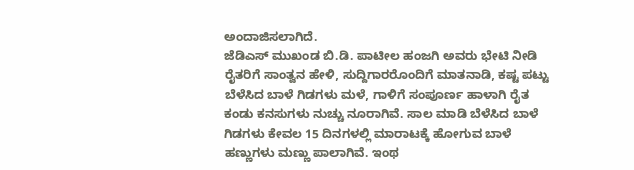ಅಂದಾಜಿಸಲಾಗಿದೆ.
ಜೆಡಿಎಸ್ ಮುಖಂಡ ಬಿ.ಡಿ. ಪಾಟೀಲ ಹಂಜಗಿ ಅವರು ಭೇಟಿ ನೀಡಿ ರೈತರಿಗೆ ಸಾಂತ್ವನ ಹೇಳಿ, ಸುದ್ದಿಗಾರರೊಂದಿಗೆ ಮಾತನಾಡಿ, ಕಷ್ಟ ಪಟ್ಟು ಬೆಳೆಸಿದ ಬಾಳೆ ಗಿಡಗಳು ಮಳೆ, ಗಾಳಿಗೆ ಸಂಪೂರ್ಣ ಹಾಳಾಗಿ ರೈತ ಕಂಡು ಕನಸುಗಳು ನುಚ್ಚು ನೂರಾಗಿವೆ. ಸಾಲ ಮಾಡಿ ಬೆಳೆಸಿದ ಬಾಳೆ ಗಿಡಗಳು ಕೇವಲ 15 ದಿನಗಳಲ್ಲಿ ಮಾರಾಟಕ್ಕೆ ಹೋಗುವ ಬಾಳೆ ಹಣ್ಣುಗಳು ಮಣ್ಣು ಪಾಲಾಗಿವೆ. ಇಂಥ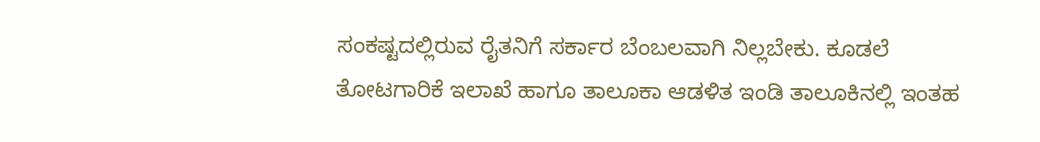ಸಂಕಷ್ಟದಲ್ಲಿರುವ ರೈತನಿಗೆ ಸರ್ಕಾರ ಬೆಂಬಲವಾಗಿ ನಿಲ್ಲಬೇಕು. ಕೂಡಲೆ ತೋಟಗಾರಿಕೆ ಇಲಾಖೆ ಹಾಗೂ ತಾಲೂಕಾ ಆಡಳಿತ ಇಂಡಿ ತಾಲೂಕಿನಲ್ಲಿ ಇಂತಹ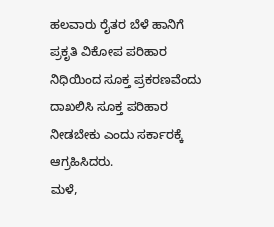ಹಲವಾರು ರೈತರ ಬೆಳೆ ಹಾನಿಗೆ ಪ್ರಕೃತಿ ವಿಕೋಪ ಪರಿಹಾರ ನಿಧಿಯಿಂದ ಸೂಕ್ತ ಪ್ರಕರಣವೆಂದು ದಾಖಲಿಸಿ ಸೂಕ್ತ ಪರಿಹಾರ ನೀಡಬೇಕು ಎಂದು ಸರ್ಕಾರಕ್ಕೆ ಆಗ್ರಹಿಸಿದರು.
ಮಳೆ,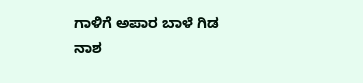ಗಾಳಿಗೆ ಅಪಾರ ಬಾಳೆ ಗಿಡ ನಾಶ